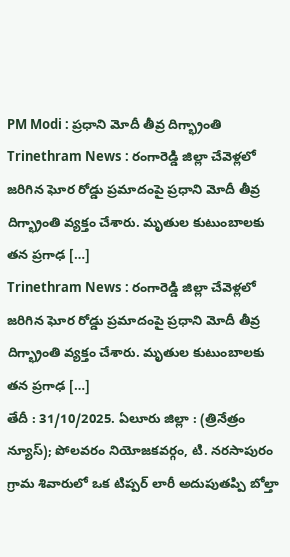PM Modi : ప్రధాని మోదీ తీవ్ర దిగ్భ్రాంతి
Trinethram News : రంగారెడ్డి జిల్లా చేవెళ్లలో జరిగిన ఘోర రోడ్డు ప్రమాదంపై ప్రధాని మోదీ తీవ్ర దిగ్భ్రాంతి వ్యక్తం చేశారు. మృతుల కుటుంబాలకు తన ప్రగాఢ […]
Trinethram News : రంగారెడ్డి జిల్లా చేవెళ్లలో జరిగిన ఘోర రోడ్డు ప్రమాదంపై ప్రధాని మోదీ తీవ్ర దిగ్భ్రాంతి వ్యక్తం చేశారు. మృతుల కుటుంబాలకు తన ప్రగాఢ […]
తేదీ : 31/10/2025. ఏలూరు జిల్లా : (త్రినేత్రం న్యూస్); పోలవరం నియోజకవర్గం, టి. నరసాపురం గ్రామ శివారులో ఒక టిప్పర్ లారీ అదుపుతప్పి బోల్తా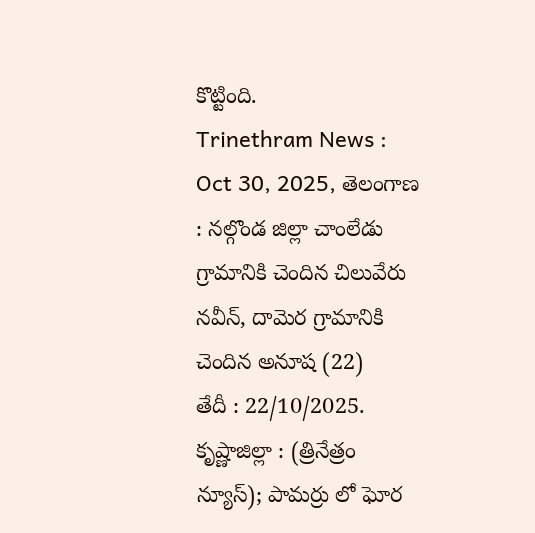కొట్టింది.
Trinethram News : Oct 30, 2025, తెలంగాణ : నల్గొండ జిల్లా చాంలేడు గ్రామానికి చెందిన చిలువేరు నవీన్, దామెర గ్రామానికి చెందిన అనూష (22)
తేదీ : 22/10/2025. కృష్ణాజిల్లా : (త్రినేత్రం న్యూస్); పామర్రు లో ఘోర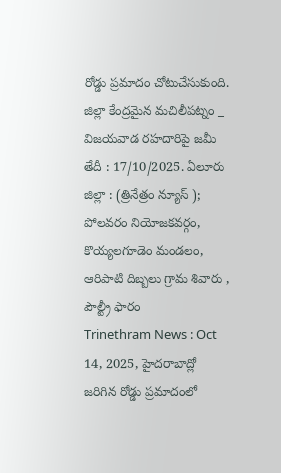రోడ్డు ప్రమాదం చోటుచేసుకుంది. జిల్లా కేంద్రమైన మచిలీపట్నం _ విజయవాడ రహదారిపై జమీ
తేదీ : 17/10/2025. ఏలూరు జిల్లా : (త్రినేత్రం న్యూస్ ); పోలవరం నియోజకవర్గం, కొయ్యలగూడెం మండలం, ఆరిపాటి దిబ్బలు గ్రామ శివారు , పౌల్ట్రీ ఫారం
Trinethram News : Oct 14, 2025, హైదరాబాద్లో జరిగిన రోడ్డు ప్రమాదంలో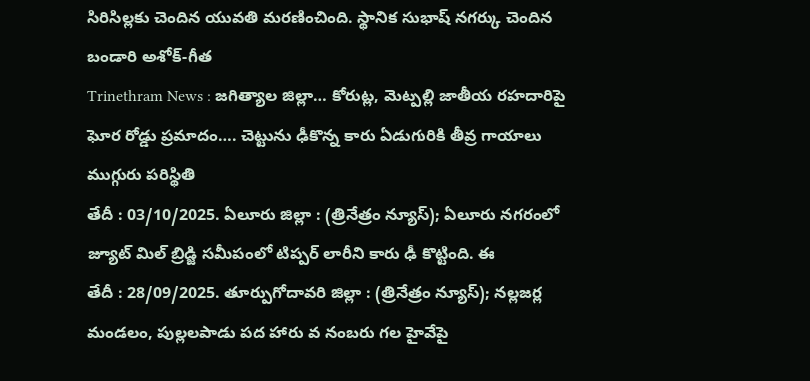సిరిసిల్లకు చెందిన యువతి మరణించింది. స్థానిక సుభాష్ నగర్కు చెందిన బండారి అశోక్-గీత
Trinethram News : జగిత్యాల జిల్లా… కోరుట్ల, మెట్పల్లి జాతీయ రహదారిపై ఘోర రోడ్డు ప్రమాదం…. చెట్టును ఢీకొన్న కారు ఏడుగురికి తీవ్ర గాయాలు ముగ్గురు పరిస్థితి
తేదీ : 03/10/2025. ఏలూరు జిల్లా : (త్రినేత్రం న్యూస్); ఏలూరు నగరంలో జ్యూట్ మిల్ బ్రిడ్జి సమీపంలో టిప్పర్ లారీని కారు ఢీ కొట్టింది. ఈ
తేదీ : 28/09/2025. తూర్పుగోదావరి జిల్లా : (త్రినేత్రం న్యూస్); నల్లజర్ల మండలం, పుల్లలపాడు పద హారు వ నంబరు గల హైవేపై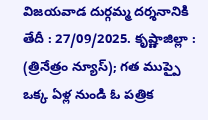విజయవాడ దుర్గమ్మ దర్శనానికి
తేదీ : 27/09/2025. కృష్ణాజిల్లా : (త్రినేత్రం న్యూస్); గత ముప్పై ఒక్క ఏళ్ల నుండి ఓ పత్రిక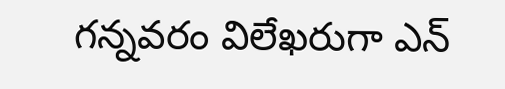గన్నవరం విలేఖరుగా ఎన్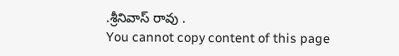.శ్రీనివాస్ రావు .
You cannot copy content of this page